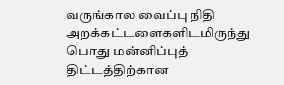வருங்கால வைப்பு நிதி அறக்கட்டளைகளிடமிருந்து பொது மன்னிப்புத் திட்டத்திற்கான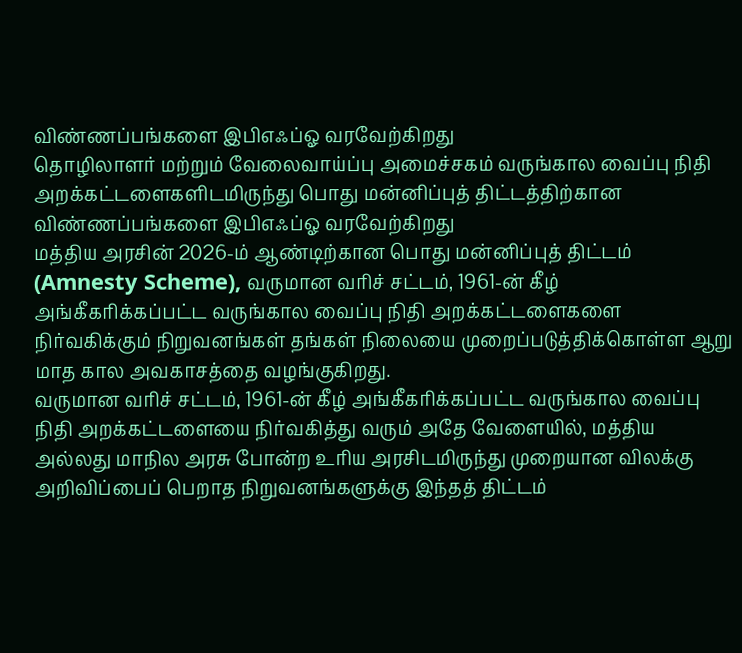விண்ணப்பங்களை இபிஎஃப்ஓ வரவேற்கிறது
தொழிலாளர் மற்றும் வேலைவாய்ப்பு அமைச்சகம் வருங்கால வைப்பு நிதி அறக்கட்டளைகளிடமிருந்து பொது மன்னிப்புத் திட்டத்திற்கான விண்ணப்பங்களை இபிஎஃப்ஓ வரவேற்கிறது
மத்திய அரசின் 2026-ம் ஆண்டிற்கான பொது மன்னிப்புத் திட்டம் (Amnesty Scheme), வருமான வரிச் சட்டம், 1961-ன் கீழ் அங்கீகரிக்கப்பட்ட வருங்கால வைப்பு நிதி அறக்கட்டளைகளை நிர்வகிக்கும் நிறுவனங்கள் தங்கள் நிலையை முறைப்படுத்திக்கொள்ள ஆறு மாத கால அவகாசத்தை வழங்குகிறது.
வருமான வரிச் சட்டம், 1961-ன் கீழ் அங்கீகரிக்கப்பட்ட வருங்கால வைப்பு நிதி அறக்கட்டளையை நிர்வகித்து வரும் அதே வேளையில், மத்திய அல்லது மாநில அரசு போன்ற உரிய அரசிடமிருந்து முறையான விலக்கு அறிவிப்பைப் பெறாத நிறுவனங்களுக்கு இந்தத் திட்டம்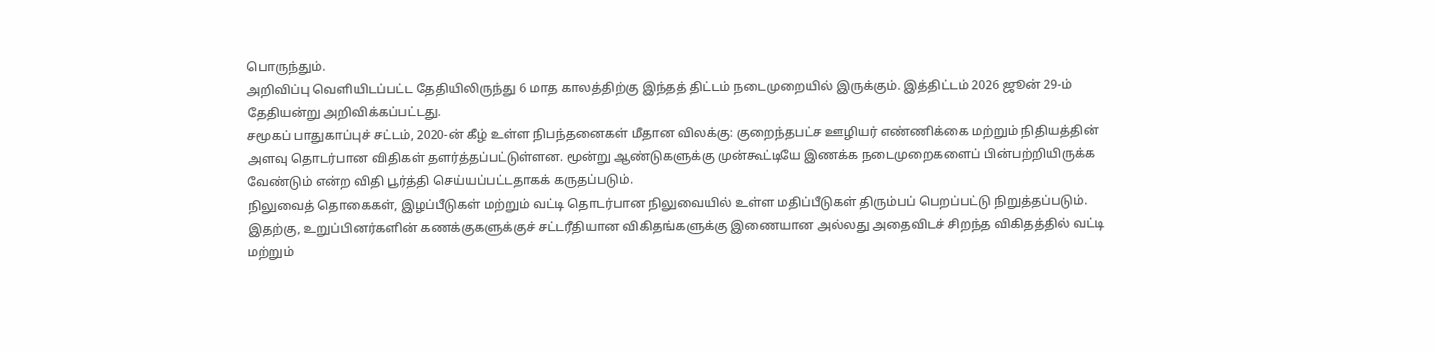பொருந்தும்.
அறிவிப்பு வெளியிடப்பட்ட தேதியிலிருந்து 6 மாத காலத்திற்கு இந்தத் திட்டம் நடைமுறையில் இருக்கும். இத்திட்டம் 2026 ஜூன் 29-ம் தேதியன்று அறிவிக்கப்பட்டது.
சமூகப் பாதுகாப்புச் சட்டம், 2020-ன் கீழ் உள்ள நிபந்தனைகள் மீதான விலக்கு: குறைந்தபட்ச ஊழியர் எண்ணிக்கை மற்றும் நிதியத்தின் அளவு தொடர்பான விதிகள் தளர்த்தப்பட்டுள்ளன. மூன்று ஆண்டுகளுக்கு முன்கூட்டியே இணக்க நடைமுறைகளைப் பின்பற்றியிருக்க வேண்டும் என்ற விதி பூர்த்தி செய்யப்பட்டதாகக் கருதப்படும்.
நிலுவைத் தொகைகள், இழப்பீடுகள் மற்றும் வட்டி தொடர்பான நிலுவையில் உள்ள மதிப்பீடுகள் திரும்பப் பெறப்பட்டு நிறுத்தப்படும். இதற்கு, உறுப்பினர்களின் கணக்குகளுக்குச் சட்டரீதியான விகிதங்களுக்கு இணையான அல்லது அதைவிடச் சிறந்த விகிதத்தில் வட்டி மற்றும்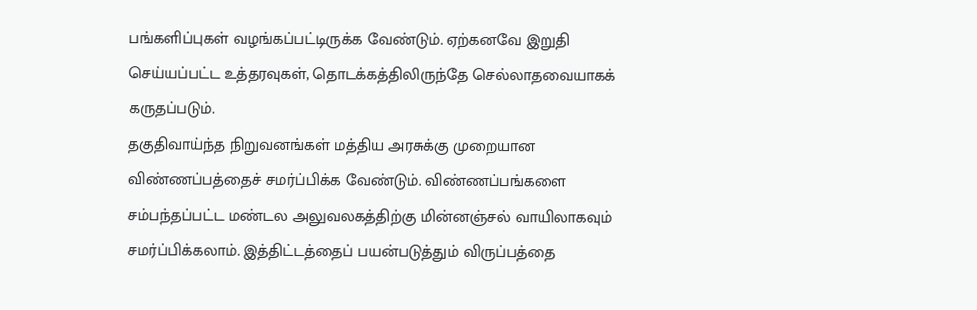பங்களிப்புகள் வழங்கப்பட்டிருக்க வேண்டும். ஏற்கனவே இறுதி செய்யப்பட்ட உத்தரவுகள், தொடக்கத்திலிருந்தே செல்லாதவையாகக் கருதப்படும்.
தகுதிவாய்ந்த நிறுவனங்கள் மத்திய அரசுக்கு முறையான விண்ணப்பத்தைச் சமர்ப்பிக்க வேண்டும். விண்ணப்பங்களை சம்பந்தப்பட்ட மண்டல அலுவலகத்திற்கு மின்னஞ்சல் வாயிலாகவும் சமர்ப்பிக்கலாம். இத்திட்டத்தைப் பயன்படுத்தும் விருப்பத்தை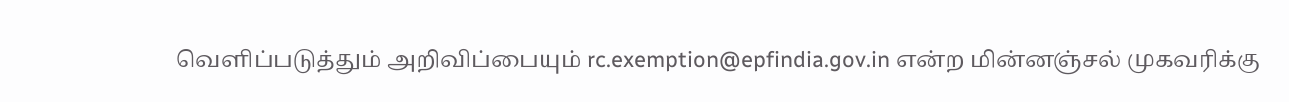வெளிப்படுத்தும் அறிவிப்பையும் rc.exemption@epfindia.gov.in என்ற மின்னஞ்சல் முகவரிக்கு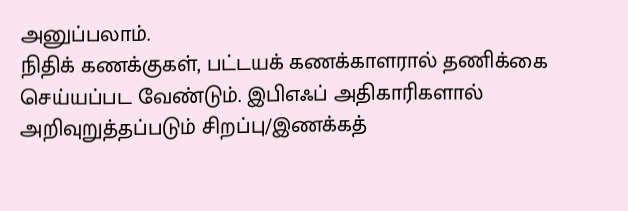அனுப்பலாம்.
நிதிக் கணக்குகள், பட்டயக் கணக்காளரால் தணிக்கை செய்யப்பட வேண்டும். இபிஎஃப் அதிகாரிகளால் அறிவுறுத்தப்படும் சிறப்பு/இணக்கத்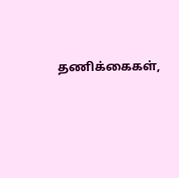தணிக்கைகள்,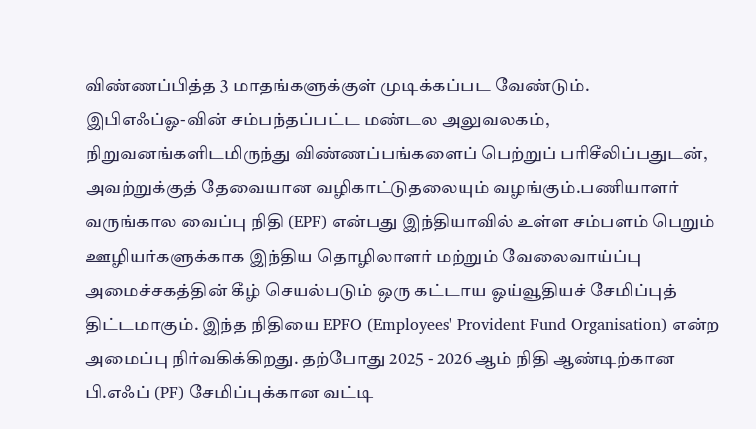விண்ணப்பித்த 3 மாதங்களுக்குள் முடிக்கப்பட வேண்டும்.
இபிஎஃப்ஓ-வின் சம்பந்தப்பட்ட மண்டல அலுவலகம், நிறுவனங்களிடமிருந்து விண்ணப்பங்களைப் பெற்றுப் பரிசீலிப்பதுடன், அவற்றுக்குத் தேவையான வழிகாட்டுதலையும் வழங்கும்.பணியாளர் வருங்கால வைப்பு நிதி (EPF) என்பது இந்தியாவில் உள்ள சம்பளம் பெறும் ஊழியர்களுக்காக இந்திய தொழிலாளர் மற்றும் வேலைவாய்ப்பு அமைச்சகத்தின் கீழ் செயல்படும் ஒரு கட்டாய ஓய்வூதியச் சேமிப்புத் திட்டமாகும். இந்த நிதியை EPFO (Employees' Provident Fund Organisation) என்ற அமைப்பு நிர்வகிக்கிறது. தற்போது 2025 - 2026 ஆம் நிதி ஆண்டிற்கான பி.எஃப் (PF) சேமிப்புக்கான வட்டி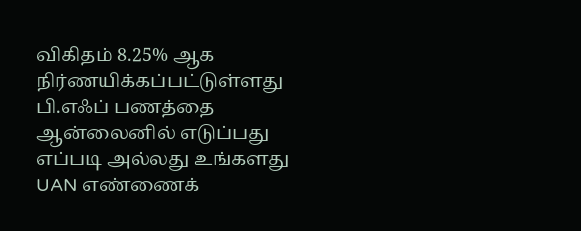விகிதம் 8.25% ஆக நிர்ணயிக்கப்பட்டுள்ளது பி.எஃப் பணத்தை ஆன்லைனில் எடுப்பது எப்படி அல்லது உங்களது UAN எண்ணைக்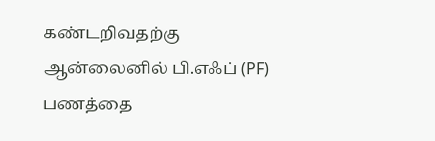கண்டறிவதற்கு ஆன்லைனில் பி.எஃப் (PF) பணத்தை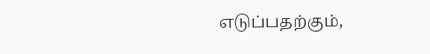எடுப்பதற்கும்,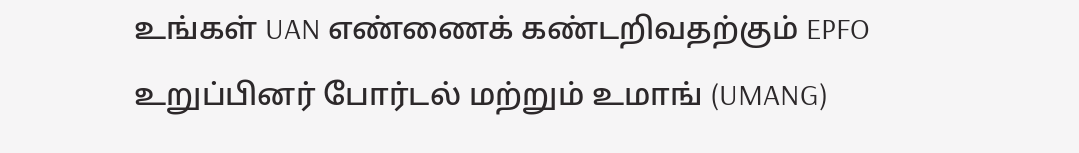உங்கள் UAN எண்ணைக் கண்டறிவதற்கும் EPFO உறுப்பினர் போர்டல் மற்றும் உமாங் (UMANG)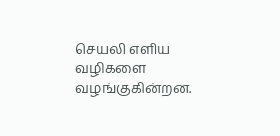செயலி எளிய வழிகளை வழங்குகின்றன.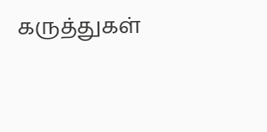கருத்துகள்